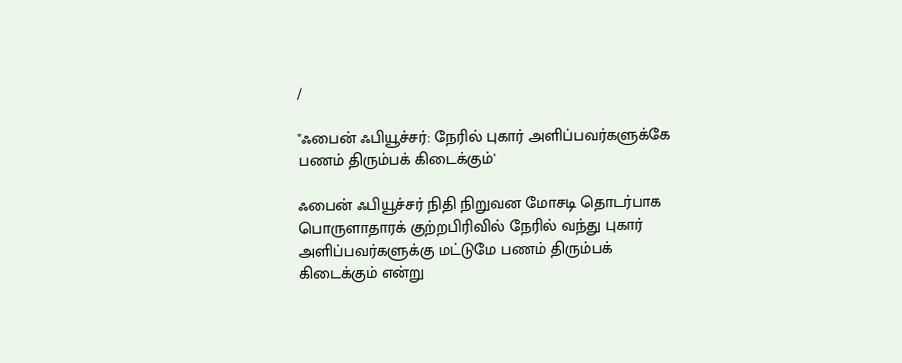/

"ஃபைன் ஃபியூச்சர்: நேரில் புகார் அளிப்பவர்களுக்கே பணம் திரும்பக் கிடைக்கும்'

ஃபைன் ஃபியூச்சர் நிதி நிறுவன மோசடி தொடர்பாக பொருளாதாரக் குற்றபிரிவில் நேரில் வந்து புகார் அளிப்பவர்களுக்கு மட்டுமே பணம் திரும்பக் கிடைக்கும் என்று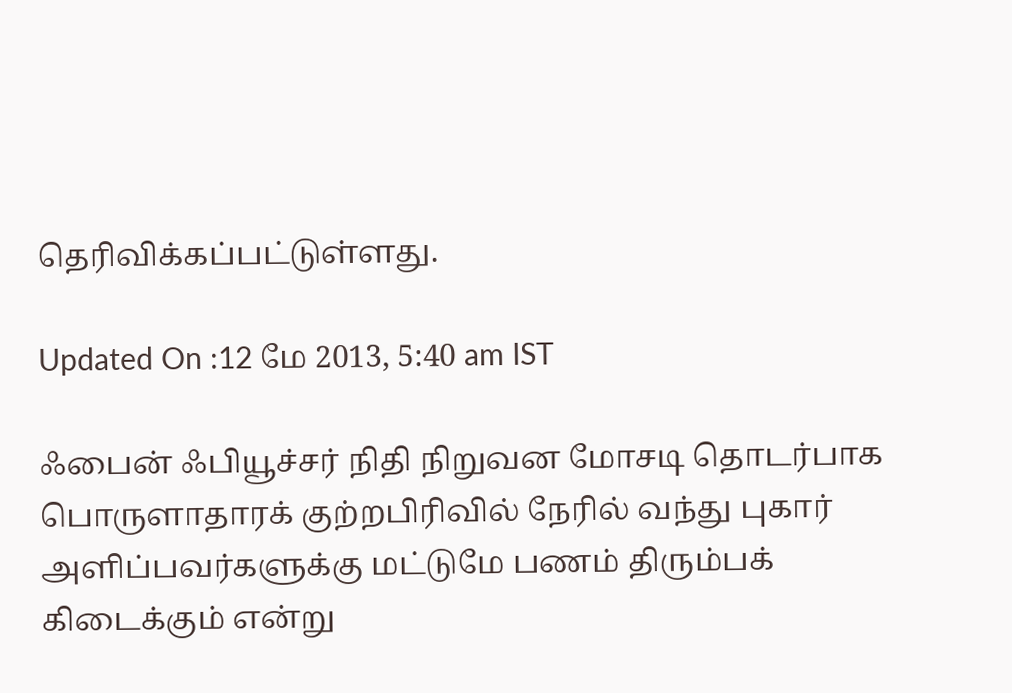தெரிவிக்கப்பட்டுள்ளது.

Updated On :12 மே 2013, 5:40 am IST

ஃபைன் ஃபியூச்சர் நிதி நிறுவன மோசடி தொடர்பாக பொருளாதாரக் குற்றபிரிவில் நேரில் வந்து புகார் அளிப்பவர்களுக்கு மட்டுமே பணம் திரும்பக் கிடைக்கும் என்று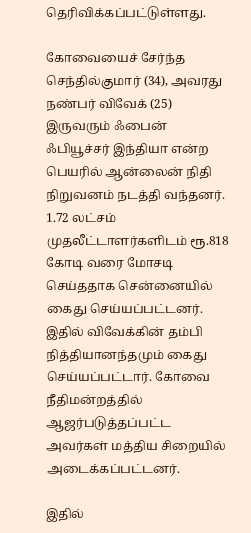தெரிவிக்கப்பட்டுள்ளது.

கோவையைச் சேர்ந்த செந்தில்குமார் (34), அவரது நண்பர் விவேக் (25) இருவரும் ஃபைன் ஃபியூச்சர் இந்தியா என்ற பெயரில் ஆன்லைன் நிதி நிறுவனம் நடத்தி வந்தனர். 1.72 லட்சம் முதலீட்டாளர்களிடம் ரூ.818 கோடி வரை மோசடி செய்ததாக சென்னையில் கைது செய்யப்பட்டனர். இதில் விவேக்கின் தம்பி நித்தியானந்தமும் கைது செய்யப்பட்டார். கோவை நீதிமன்றத்தில் ஆஜர்படுத்தப்பட்ட அவர்கள் மத்திய சிறையில் அடைக்கப்பட்டனர்.

இதில்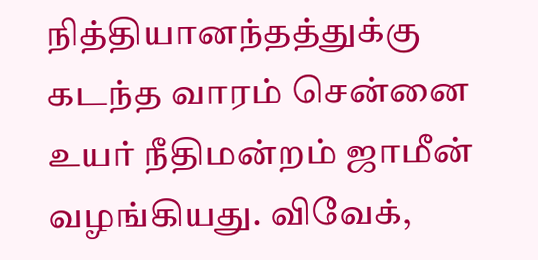நித்தியானந்தத்துக்கு கடந்த வாரம் சென்னை உயர் நீதிமன்றம் ஜாமீன் வழங்கியது. விவேக்,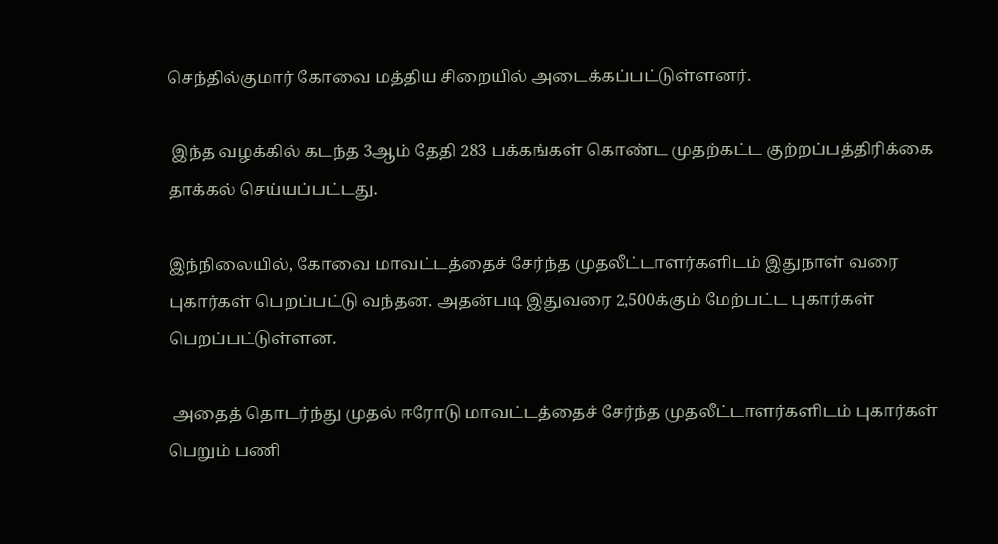செந்தில்குமார் கோவை மத்திய சிறையில் அடைக்கப்பட்டுள்ளனர்.

 இந்த வழக்கில் கடந்த 3ஆம் தேதி 283 பக்கங்கள் கொண்ட முதற்கட்ட குற்றப்பத்திரிக்கை தாக்கல் செய்யப்பட்டது.

இந்நிலையில், கோவை மாவட்டத்தைச் சேர்ந்த முதலீட்டாளர்களிடம் இதுநாள் வரை புகார்கள் பெறப்பட்டு வந்தன. அதன்படி இதுவரை 2,500க்கும் மேற்பட்ட புகார்கள் பெறப்பட்டுள்ளன.

 அதைத் தொடர்ந்து முதல் ஈரோடு மாவட்டத்தைச் சேர்ந்த முதலீட்டாளர்களிடம் புகார்கள் பெறும் பணி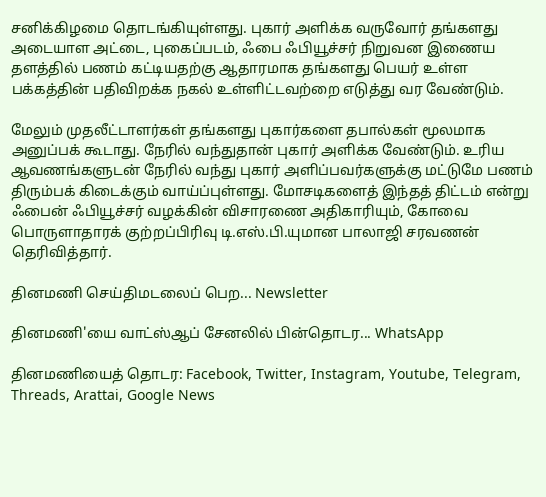சனிக்கிழமை தொடங்கியுள்ளது. புகார் அளிக்க வருவோர் தங்களது அடையாள அட்டை, புகைப்படம், ஃபை ஃபியூச்சர் நிறுவன இணைய தளத்தில் பணம் கட்டியதற்கு ஆதாரமாக தங்களது பெயர் உள்ள பக்கத்தின் பதிவிறக்க நகல் உள்ளிட்டவற்றை எடுத்து வர வேண்டும்.

மேலும் முதலீட்டாளர்கள் தங்களது புகார்களை தபால்கள் மூலமாக அனுப்பக் கூடாது. நேரில் வந்துதான் புகார் அளிக்க வேண்டும். உரிய ஆவணங்களுடன் நேரில் வந்து புகார் அளிப்பவர்களுக்கு மட்டுமே பணம் திரும்பக் கிடைக்கும் வாய்ப்புள்ளது. மோசடிகளைத் இந்தத் திட்டம் என்று ஃபைன் ஃபியூச்சர் வழக்கின் விசாரணை அதிகாரியும், கோவை பொருளாதாரக் குற்றப்பிரிவு டி.எஸ்.பி.யுமான பாலாஜி சரவணன் தெரிவித்தார்.

தினமணி செய்திமடலைப் பெற... Newsletter

தினமணி'யை வாட்ஸ்ஆப் சேனலில் பின்தொடர... WhatsApp

தினமணியைத் தொடர: Facebook, Twitter, Instagram, Youtube, Telegram, Threads, Arattai, Google News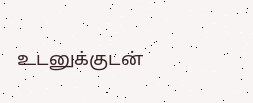உடனுக்குடன்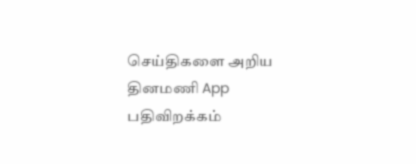செய்திகளை அறிய தினமணி App பதிவிறக்கம்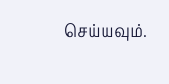செய்யவும்.